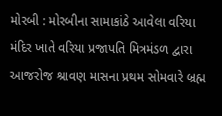મોરબી : મોરબીના સામાકાંઠે આવેલા વરિયા મંદિર ખાતે વરિયા પ્રજાપતિ મિત્રમંડળ દ્વારા આજરોજ શ્રાવણ માસના પ્રથમ સોમવારે બ્રહ્મ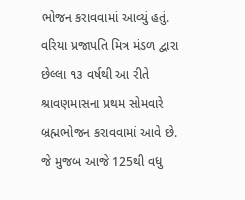ભોજન કરાવવામાં આવ્યું હતું. વરિયા પ્રજાપતિ મિત્ર મંડળ દ્વારા છેલ્લા ૧૩ વર્ષથી આ રીતે શ્રાવણમાસના પ્રથમ સોમવારે બ્રહ્મભોજન કરાવવામાં આવે છે. જે મુજબ આજે 125થી વધુ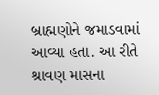બ્રાહ્મણોને જમાડવામાં આવ્યા હતા. આ રીતે શ્રાવણ માસના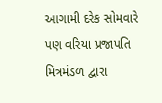આગામી દરેક સોમવારે પણ વરિયા પ્રજાપતિ મિત્રમંડળ દ્વારા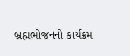બ્રહ્મભોજનનો કાર્યક્રમ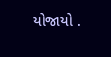યોજાયો .